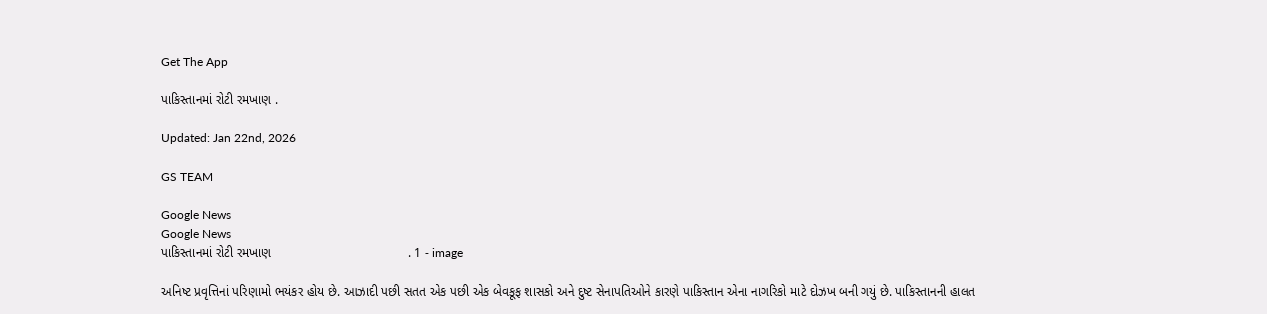Get The App

પાકિસ્તાનમાં રોટી રમખાણ .

Updated: Jan 22nd, 2026

GS TEAM

Google News
Google News
પાકિસ્તાનમાં રોટી રમખાણ                                      . 1 - image

અનિષ્ટ પ્રવૃત્તિનાં પરિણામો ભયંકર હોય છે. આઝાદી પછી સતત એક પછી એક બેવકૂફ શાસકો અને દુષ્ટ સેનાપતિઓને કારણે પાકિસ્તાન એના નાગરિકો માટે દોઝખ બની ગયું છે. પાકિસ્તાનની હાલત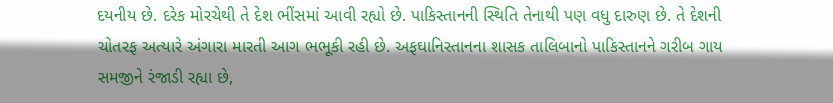દયનીય છે. દરેક મોરચેથી તે દેશ ભીંસમાં આવી રહ્યો છે. પાકિસ્તાનની સ્થિતિ તેનાથી પણ વધુ દારુણ છે. તે દેશની ચોતરફ અત્યારે અંગારા મારતી આગ ભભૂકી રહી છે. અફઘાનિસ્તાનના શાસક તાલિબાનો પાકિસ્તાનને ગરીબ ગાય સમજીને રંજાડી રહ્યા છે,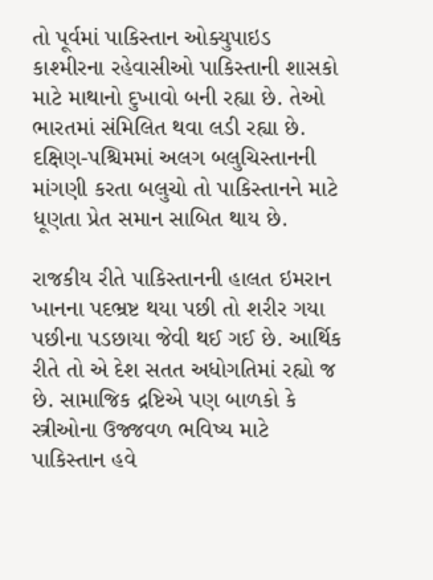તો પૂર્વમાં પાકિસ્તાન ઓક્યુપાઇડ કાશ્મીરના રહેવાસીઓ પાકિસ્તાની શાસકો માટે માથાનો દુખાવો બની રહ્યા છે. તેઓ ભારતમાં સંમિલિત થવા લડી રહ્યા છે. દક્ષિણ-પશ્ચિમમાં અલગ બલુચિસ્તાનની માંગણી કરતા બલુચો તો પાકિસ્તાનને માટે ધૂણતા પ્રેત સમાન સાબિત થાય છે.

રાજકીય રીતે પાકિસ્તાનની હાલત ઇમરાન ખાનના પદભ્રષ્ટ થયા પછી તો શરીર ગયા પછીના પડછાયા જેવી થઈ ગઈ છે. આર્થિક રીતે તો એ દેશ સતત અધોગતિમાં રહ્યો જ છે. સામાજિક દ્રષ્ટિએ પણ બાળકો કે સ્ત્રીઓના ઉજ્જવળ ભવિષ્ય માટે પાકિસ્તાન હવે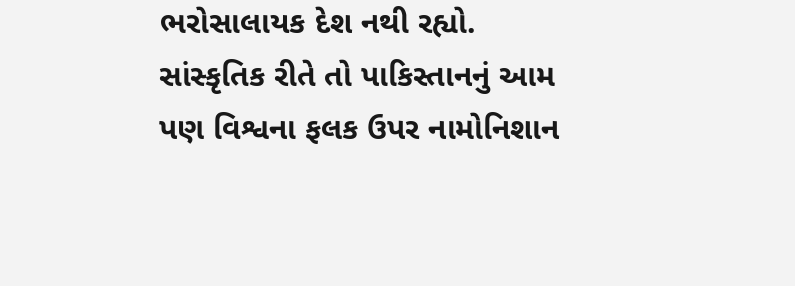ભરોસાલાયક દેશ નથી રહ્યો. સાંસ્કૃતિક રીતે તો પાકિસ્તાનનું આમ પણ વિશ્વના ફલક ઉપર નામોનિશાન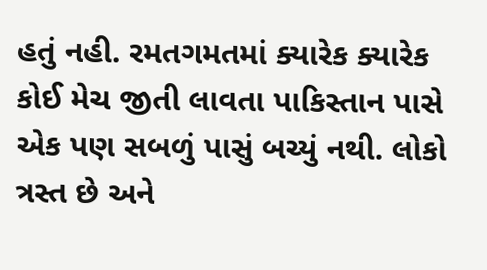હતું નહી. રમતગમતમાં ક્યારેક ક્યારેક કોઈ મેચ જીતી લાવતા પાકિસ્તાન પાસે એક પણ સબળું પાસું બચ્યું નથી. લોકો ત્રસ્ત છે અને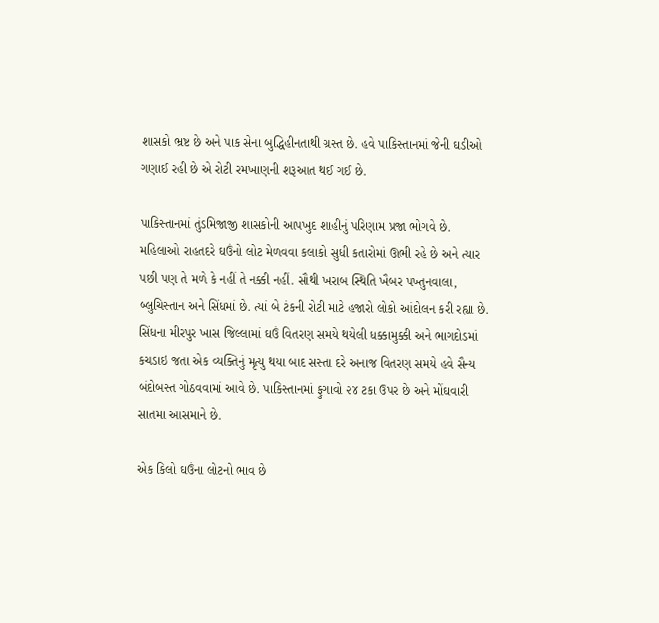શાસકો ભ્રષ્ટ છે અને પાક સેના બુદ્ધિહીનતાથી ગ્રસ્ત છે. હવે પાકિસ્તાનમાં જેની ઘડીઓ ગણાઈ રહી છે એ રોટી રમખાણની શરૂઆત થઈ ગઈ છે.

પાકિસ્તાનમાં તુંડમિજાજી શાસકોની આપખુદ શાહીનું પરિણામ પ્રજા ભોગવે છે. મહિલાઓ રાહતદરે ઘઉંનો લોટ મેળવવા કલાકો સુધી કતારોમાં ઊભી રહે છે અને ત્યાર પછી પણ તે મળે કે નહીં તે નક્કી નહીં. સૌથી ખરાબ સ્થિતિ ખૈબર પખ્તુનવાલા, બ્લુચિસ્તાન અને સિંધમાં છે. ત્યાં બે ટંકની રોટી માટે હજારો લોકો આંદોલન કરી રહ્યા છે. સિંધના મીરપુર ખાસ જિલ્લામાં ઘઉં વિતરણ સમયે થયેલી ધક્કામુક્કી અને ભાગદોડમાં કચડાઇ જતા એક વ્યક્તિનું મૃત્યુ થયા બાદ સસ્તા દરે અનાજ વિતરણ સમયે હવે સૈન્ય બંદોબસ્ત ગોઠવવામાં આવે છે. પાકિસ્તાનમાં ફુગાવો ૨૪ ટકા ઉપર છે અને મોંઘવારી સાતમા આસમાને છે.

એક કિલો ઘઉંના લોટનો ભાવ છે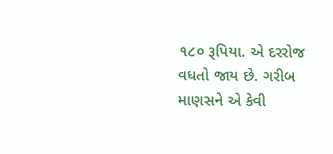૧૮૦ રૂપિયા. એ દરરોજ વધતો જાય છે. ગરીબ માણસને એ કેવી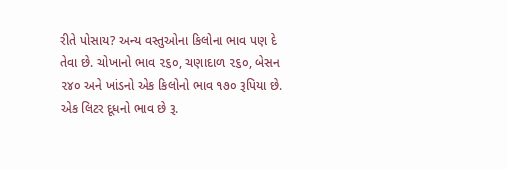રીતે પોસાય? અન્ય વસ્તુઓના કિલોના ભાવ પણ દે તેવા છે. ચોખાનો ભાવ ૨૬૦, ચણાદાળ ૨૬૦, બેસન ૨૪૦ અને ખાંડનો એક કિલોનો ભાવ ૧૭૦ રૂપિયા છે. એક લિટર દૂધનો ભાવ છે રૂ.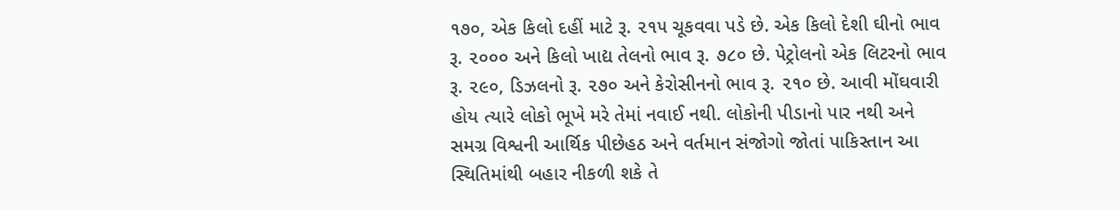૧૭૦, એક કિલો દહીં માટે રૂ. ૨૧૫ ચૂકવવા પડે છે. એક કિલો દેશી ઘીનો ભાવ રૂ. ૨૦૦૦ અને કિલો ખાદ્ય તેલનો ભાવ રૂ. ૭૮૦ છે. પેટ્રોલનો એક લિટરનો ભાવ રૂ. ૨૯૦, ડિઝલનો રૂ. ૨૭૦ અને કેરોસીનનો ભાવ રૂ. ૨૧૦ છે. આવી મોંઘવારી હોય ત્યારે લોકો ભૂખે મરે તેમાં નવાઈ નથી. લોકોની પીડાનો પાર નથી અને સમગ્ર વિશ્વની આર્થિક પીછેહઠ અને વર્તમાન સંજોગો જોતાં પાકિસ્તાન આ સ્થિતિમાંથી બહાર નીકળી શકે તે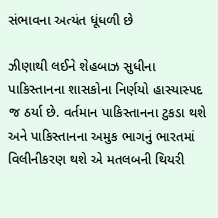સંભાવના અત્યંત ધૂંધળી છે

ઝીણાથી લઈને શેહબાઝ સુધીના પાકિસ્તાનના શાસકોના નિર્ણયો હાસ્યાસ્પદ જ ઠર્યા છે. વર્તમાન પાકિસ્તાનના ટુકડા થશે અને પાકિસ્તાનના અમુક ભાગનું ભારતમાં વિલીનીકરણ થશે એ મતલબની થિયરી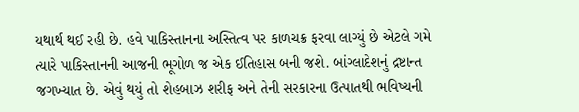યથાર્થ થઈ રહી છે. હવે પાકિસ્તાનના અસ્તિત્વ પર કાળચક્ર ફરવા લાગ્યું છે એટલે ગમે ત્યારે પાકિસ્તાનની આજની ભૂગોળ જ એક ઈતિહાસ બની જશે. બાંગ્લાદેશનું દ્રષ્ટાન્ત જગખ્યાત છે. એવું થયું તો શેહબાઝ શરીફ અને તેની સરકારના ઉત્પાતથી ભવિષ્યની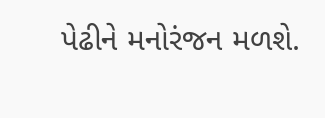પેઢીને મનોરંજન મળશે.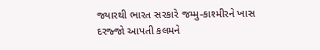જ્યારથી ભારત સરકારે જમ્મુ-કાશ્મીરને ખાસ દરજ્જો આપતી કલમને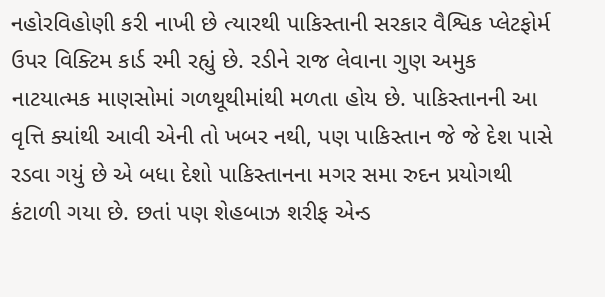નહોરવિહોણી કરી નાખી છે ત્યારથી પાકિસ્તાની સરકાર વૈશ્વિક પ્લેટફોર્મ ઉપર વિક્ટિમ કાર્ડ રમી રહ્યું છે. રડીને રાજ લેવાના ગુણ અમુક નાટયાત્મક માણસોમાં ગળથૂથીમાંથી મળતા હોય છે. પાકિસ્તાનની આ વૃત્તિ ક્યાંથી આવી એની તો ખબર નથી, પણ પાકિસ્તાન જે જે દેશ પાસે રડવા ગયું છે એ બધા દેશો પાકિસ્તાનના મગર સમા રુદન પ્રયોગથી કંટાળી ગયા છે. છતાં પણ શેહબાઝ શરીફ એન્ડ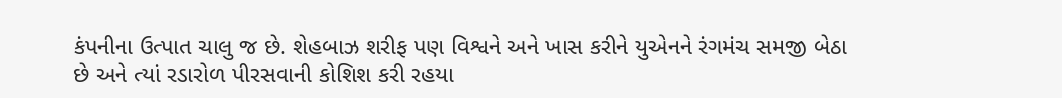કંપનીના ઉત્પાત ચાલુ જ છે. શેહબાઝ શરીફ પણ વિશ્વને અને ખાસ કરીને યુએનને રંગમંચ સમજી બેઠા છે અને ત્યાં રડારોળ પીરસવાની કોશિશ કરી રહયા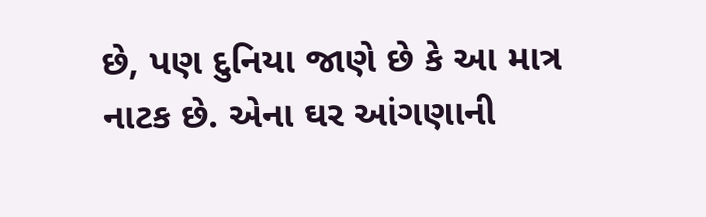છે, પણ દુનિયા જાણે છે કે આ માત્ર નાટક છે. એના ઘર આંગણાની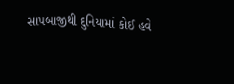સાપબાજીથી દુનિયામાં કોઈ હવે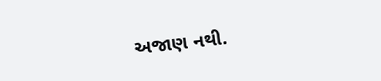અજાણ નથી.